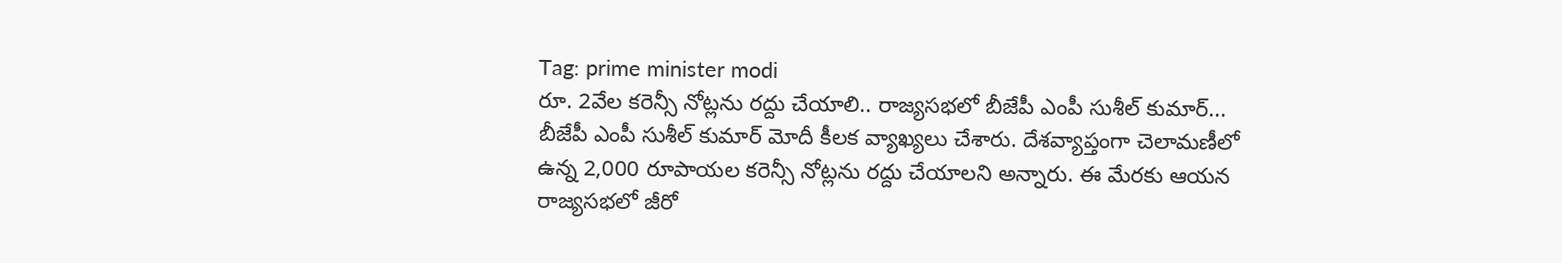Tag: prime minister modi
రూ. 2వేల కరెన్సీ నోట్లను రద్దు చేయాలి.. రాజ్యసభలో బీజేపీ ఎంపీ సుశీల్ కుమార్...
బీజేపీ ఎంపీ సుశీల్ కుమార్ మోదీ కీలక వ్యాఖ్యలు చేశారు. దేశవ్యాప్తంగా చెలామణీలో ఉన్న 2,000 రూపాయల కరెన్సీ నోట్లను రద్దు చేయాలని అన్నారు. ఈ మేరకు ఆయన రాజ్యసభలో జీరో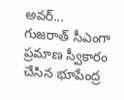అవర్...
గుజరాత్ సీఎంగా ప్రమాణ స్వీకారం చేసిన భూపేంద్ర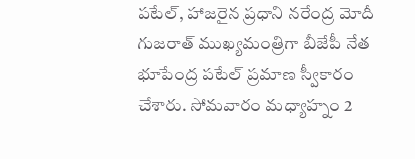పటేల్, హాజరైన ప్రధాని నరేంద్ర మోదీ
గుజరాత్ ముఖ్యమంత్రిగా బీజేపీ నేత భూపేంద్ర పటేల్ ప్రమాణ స్వీకారం చేశారు. సోమవారం మధ్యాహ్నం 2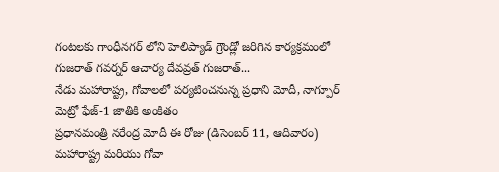గంటలకు గాంధీనగర్ లోని హెలిప్యాడ్ గ్రౌండ్లో జరిగిన కార్యక్రమంలో గుజరాత్ గవర్నర్ ఆచార్య దేవవ్రత్ గుజరాత్...
నేడు మహారాష్ట్ర, గోవాలలో పర్యటించనున్న ప్రధాని మోదీ, నాగ్పూర్ మెట్రో ఫేజ్-1 జాతికి అంకితం
ప్రధానమంత్రి నరేంద్ర మోదీ ఈ రోజు (డిసెంబర్ 11, ఆదివారం) మహారాష్ట్ర మరియు గోవా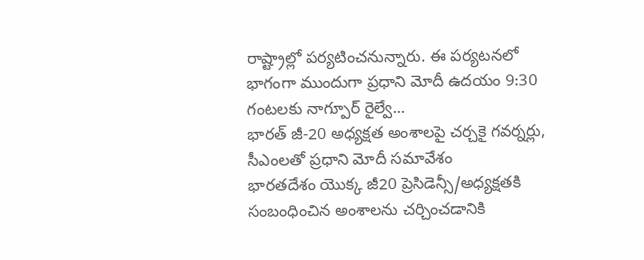రాష్ట్రాల్లో పర్యటించనున్నారు. ఈ పర్యటనలో భాగంగా ముందుగా ప్రధాని మోదీ ఉదయం 9:30 గంటలకు నాగ్పూర్ రైల్వే...
భారత్ జీ-20 అధ్యక్షత అంశాలపై చర్చకై గవర్నర్లు, సీఎంలతో ప్రధాని మోదీ సమావేశం
భారతదేశం యొక్క జీ20 ప్రెసిడెన్సీ/అధ్యక్షతకి సంబంధించిన అంశాలను చర్చించడానికి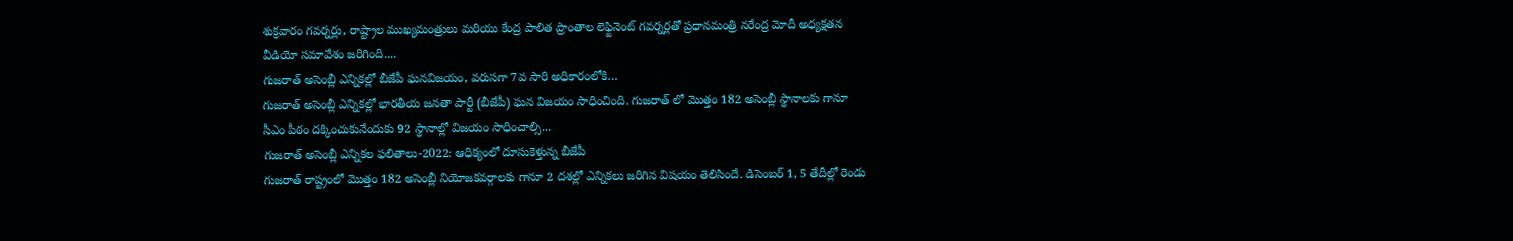శుక్రవారం గవర్నర్లు, రాష్ట్రాల ముఖ్యమంత్రులు మరియు కేంద్ర పాలిత ప్రాంతాల లెఫ్టినెంట్ గవర్నర్లతో ప్రధానమంత్రి నరేంద్ర మోదీ అధ్యక్షతన వీడియో సమావేశం జరిగింది....
గుజరాత్ అసెంబ్లీ ఎన్నికల్లో బీజేపీ ఘనవిజయం, వరుసగా 7వ సారి అధికారంలోకి…
గుజరాత్ అసెంబ్లీ ఎన్నికల్లో భారతీయ జనతా పార్టీ (బీజేపీ) ఘన విజయం సాధించింది. గుజరాత్ లో మొత్తం 182 అసెంబ్లీ స్థానాలకు గానూ సీఎం పీఠం దక్కించుకునేందుకు 92 స్థానాల్లో విజయం సాధించాల్సి...
గుజరాత్ అసెంబ్లీ ఎన్నికల ఫలితాలు-2022: ఆధిక్యంలో దూసుకెళ్తున్న బీజేపీ
గుజరాత్ రాష్ట్రంలో మొత్తం 182 అసెంబ్లీ నియోజకవర్గాలకు గానూ 2 దశల్లో ఎన్నికలు జరిగిన విషయం తెలిసిందే. డిసెంబర్ 1, 5 తేదీల్లో రెండు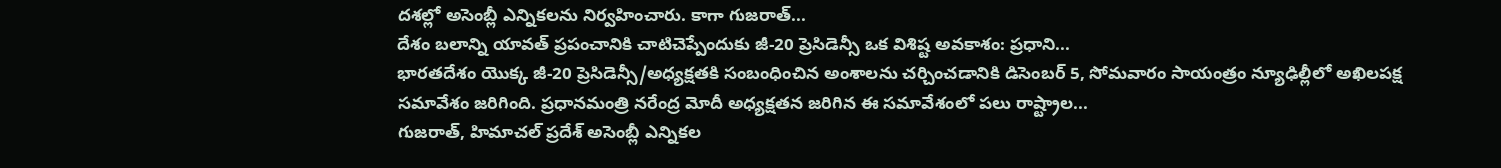దశల్లో అసెంబ్లీ ఎన్నికలను నిర్వహించారు. కాగా గుజరాత్...
దేశం బలాన్ని యావత్ ప్రపంచానికి చాటిచెప్పేందుకు జీ-20 ప్రెసిడెన్సీ ఒక విశిష్ట అవకాశం: ప్రధాని...
భారతదేశం యొక్క జీ-20 ప్రెసిడెన్సీ/అధ్యక్షతకి సంబంధించిన అంశాలను చర్చించడానికి డిసెంబర్ 5, సోమవారం సాయంత్రం న్యూఢిల్లీలో అఖిలపక్ష సమావేశం జరిగింది. ప్రధానమంత్రి నరేంద్ర మోదీ అధ్యక్షతన జరిగిన ఈ సమావేశంలో పలు రాష్ట్రాల...
గుజరాత్, హిమాచల్ ప్రదేశ్ అసెంబ్లీ ఎన్నికల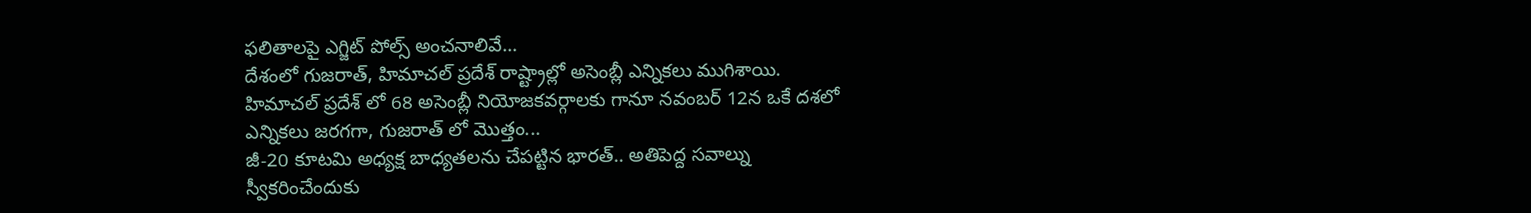ఫలితాలపై ఎగ్జిట్ పోల్స్ అంచనాలివే…
దేశంలో గుజరాత్, హిమాచల్ ప్రదేశ్ రాష్ట్రాల్లో అసెంబ్లీ ఎన్నికలు ముగిశాయి. హిమాచల్ ప్రదేశ్ లో 68 అసెంబ్లీ నియోజకవర్గాలకు గానూ నవంబర్ 12న ఒకే దశలో ఎన్నికలు జరగగా, గుజరాత్ లో మొత్తం...
జీ-20 కూటమి అధ్యక్ష బాధ్యతలను చేపట్టిన భారత్.. అతిపెద్ద సవాల్ను స్వీకరించేందుకు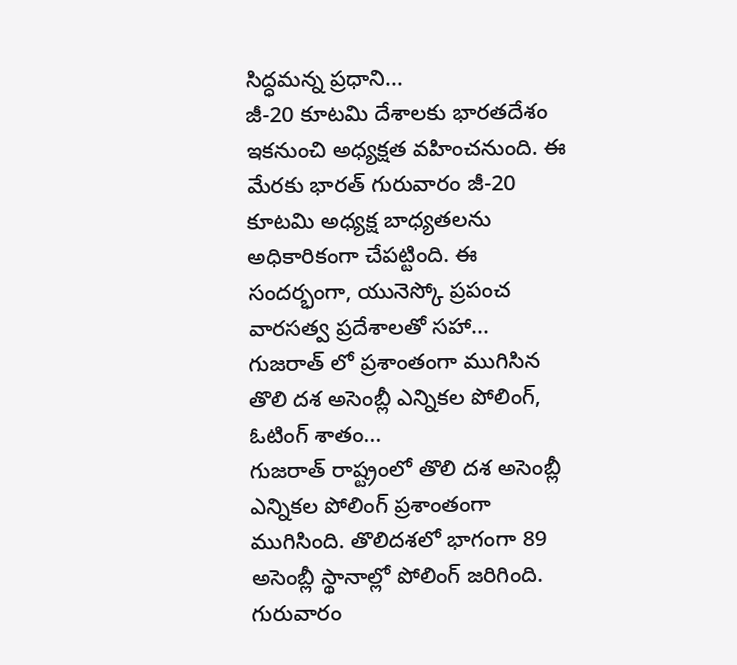సిద్ధమన్న ప్రధాని...
జీ-20 కూటమి దేశాలకు భారతదేశం ఇకనుంచి అధ్యక్షత వహించనుంది. ఈ మేరకు భారత్ గురువారం జీ-20 కూటమి అధ్యక్ష బాధ్యతలను అధికారికంగా చేపట్టింది. ఈ సందర్భంగా, యునెస్కో ప్రపంచ వారసత్వ ప్రదేశాలతో సహా...
గుజరాత్ లో ప్రశాంతంగా ముగిసిన తొలి దశ అసెంబ్లీ ఎన్నికల పోలింగ్, ఓటింగ్ శాతం...
గుజరాత్ రాష్ట్రంలో తొలి దశ అసెంబ్లీ ఎన్నికల పోలింగ్ ప్రశాంతంగా ముగిసింది. తొలిదశలో భాగంగా 89 అసెంబ్లీ స్థానాల్లో పోలింగ్ జరిగింది. గురువారం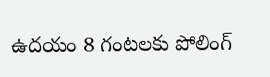ఉదయం 8 గంటలకు పోలింగ్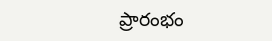ప్రారంభం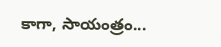కాగా, సాయంత్రం...